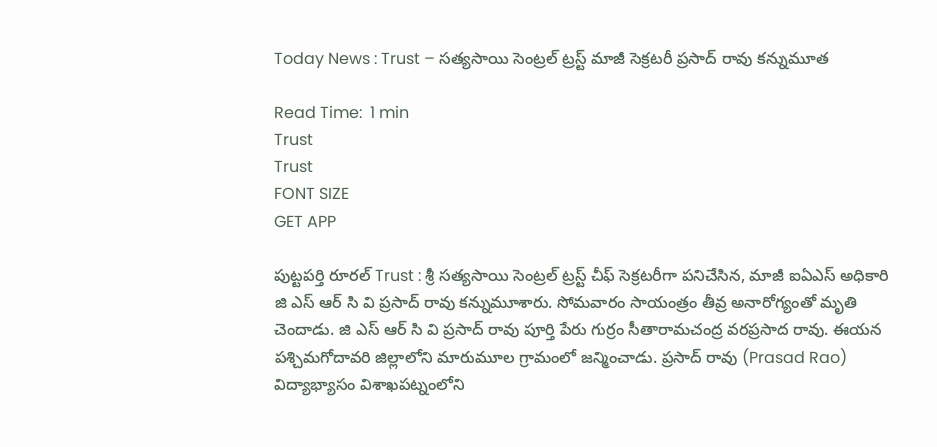Today News : Trust – సత్యసాయి సెంట్రల్ ట్రస్ట్ మాజీ సెక్రటరీ ప్రసాద్ రావు కన్నుమూత

Read Time:  1 min
Trust
Trust
FONT SIZE
GET APP

పుట్టపర్తి రూరల్ Trust : శ్రీ సత్యసాయి సెంట్రల్ ట్రస్ట్ చీఫ్ సెక్రటరీగా పనిచేసిన, మాజీ ఐఏఎస్ అధికారి జి ఎస్ ఆర్ సి వి ప్రసాద్ రావు కన్నుమూశారు. సోమవారం సాయంత్రం తీవ్ర అనారోగ్యంతో మృతి చెందాడు. జి ఎస్ ఆర్ సి వి ప్రసాద్ రావు పూర్తి పేరు గుర్రం సీతారామచంద్ర వరప్రసాద రావు. ఈయన పశ్చిమగోదావరి జిల్లాలోని మారుమూల గ్రామంలో జన్మించాడు. ప్రసాద్ రావు (Prasad Rao) విద్యాభ్యాసం విశాఖపట్నంలోని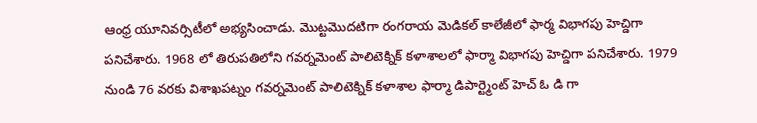ఆంధ్ర యూనివర్సిటీలో అభ్యసించాడు. మొట్టమొదటిగా రంగరాయ మెడికల్ కాలేజీలో ఫార్మ విభాగపు హెచ్డిగా పనిచేశారు. 1968 లో తిరుపతిలోని గవర్నమెంట్ పాలిటెక్నిక్ కళాశాలలో ఫార్మా విభాగపు హెచ్డిగా పనిచేశారు. 1979 నుండి 76 వరకు విశాఖపట్నం గవర్నమెంట్ పాలిటెక్నిక్ కళాశాల ఫార్మా డిపార్ట్మెంట్ హెచ్ ఓ డి గా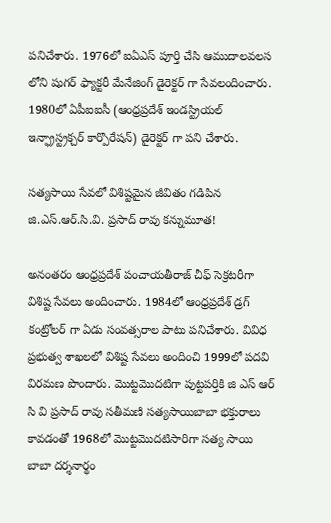పనిచేశారు. 1976లో ఐఏఎస్ పూర్తి చేసి ఆముదాలవలస లోని షుగర్ ఫ్యాక్టరీ మేనేజింగ్ డైరెక్టర్ గా సేవలందించారు. 1980లో ఏపీఐఐసీ (ఆంధ్రప్రదేశ్ ఇండస్ట్రియల్ ఇన్ఫ్రాస్ట్రక్చర్ కార్పొరేషన్) డైరెక్టర్ గా పని చేశారు.

సత్యసాయి సేవలో విశిష్టమైన జీవితం గడిపిన జి.ఎస్.ఆర్.సి.వి. ప్రసాద్ రావు కన్నుమూత!

అనంతరం ఆంధ్రప్రదేశ్ పంచాయతీరాజ్ చీఫ్ సెక్రటరీగా విశిష్ట సేవలు అందించారు. 1984లో ఆంధ్రప్రదేశ్ డ్రగ్ కంట్రోలర్ గా ఏడు సంవత్సరాల పాటు పనిచేశారు. వివిధ ప్రభుత్వ శాఖలలో విశిష్ట సేవలు అందించి 1999లో పదవి విరమణ పొందారు. మొట్టమొదటిగా పుట్టపర్తికి జి ఎస్ ఆర్ సి వి ప్రసాద్ రావు సతీమణి సత్యసాయిబాబా భక్తురాలు కావడంతో 1968లో మొట్టమొదటిసారిగా సత్య సాయి బాబా దర్శనార్థం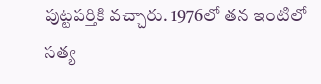పుట్టపర్తికి వచ్చారు. 1976లో తన ఇంటిలో సత్య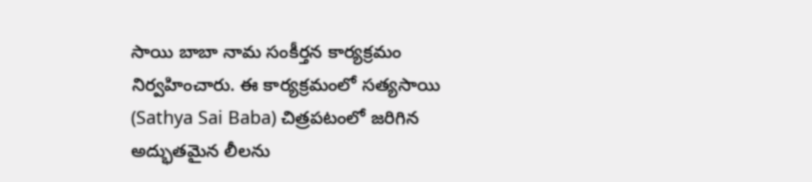సాయి బాబా నామ సంకీర్తన కార్యక్రమం నిర్వహించారు. ఈ కార్యక్రమంలో సత్యసాయి (Sathya Sai Baba) చిత్రపటంలో జరిగిన అద్భుతమైన లీలను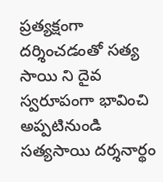ప్రత్యక్షంగా దర్శించడంతో సత్య సాయి ని దైవ స్వరూపంగా భావించి అప్పటినుండి సత్యసాయి దర్శనార్థం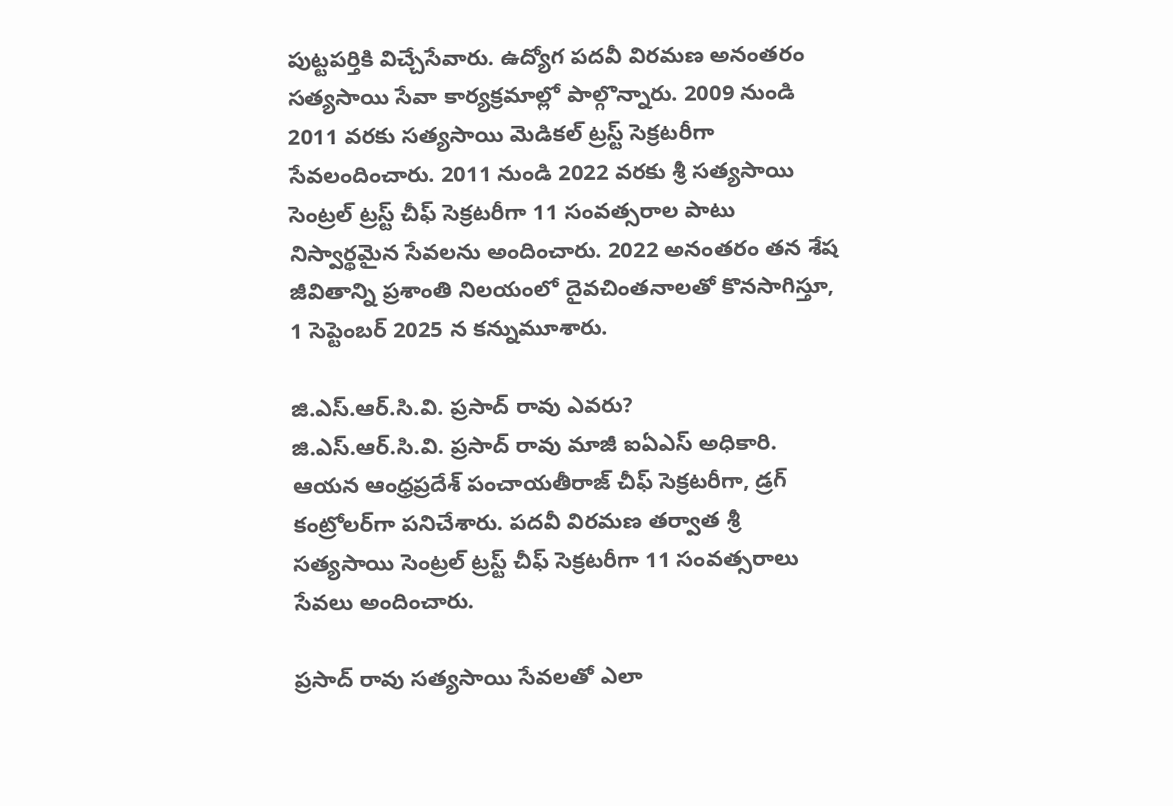పుట్టపర్తికి విచ్చేసేవారు. ఉద్యోగ పదవీ విరమణ అనంతరం సత్యసాయి సేవా కార్యక్రమాల్లో పాల్గొన్నారు. 2009 నుండి 2011 వరకు సత్యసాయి మెడికల్ ట్రస్ట్ సెక్రటరీగా సేవలందించారు. 2011 నుండి 2022 వరకు శ్రీ సత్యసాయి సెంట్రల్ ట్రస్ట్ చీఫ్ సెక్రటరీగా 11 సంవత్సరాల పాటు నిస్వార్థమైన సేవలను అందించారు. 2022 అనంతరం తన శేష జీవితాన్ని ప్రశాంతి నిలయంలో దైవచింతనాలతో కొనసాగిస్తూ, 1 సెప్టెంబర్ 2025 న కన్నుమూశారు.

జి.ఎస్.ఆర్.సి.వి. ప్రసాద్ రావు ఎవరు?
జి.ఎస్.ఆర్.సి.వి. ప్రసాద్ రావు మాజీ ఐఏఎస్ అధికారి. ఆయన ఆంధ్రప్రదేశ్ పంచాయతీరాజ్ చీఫ్ సెక్రటరీగా, డ్రగ్ కంట్రోలర్‌గా పనిచేశారు. పదవీ విరమణ తర్వాత శ్రీ సత్యసాయి సెంట్రల్ ట్రస్ట్ చీఫ్ సెక్రటరీగా 11 సంవత్సరాలు సేవలు అందించారు.

ప్రసాద్ రావు సత్యసాయి సేవలతో ఎలా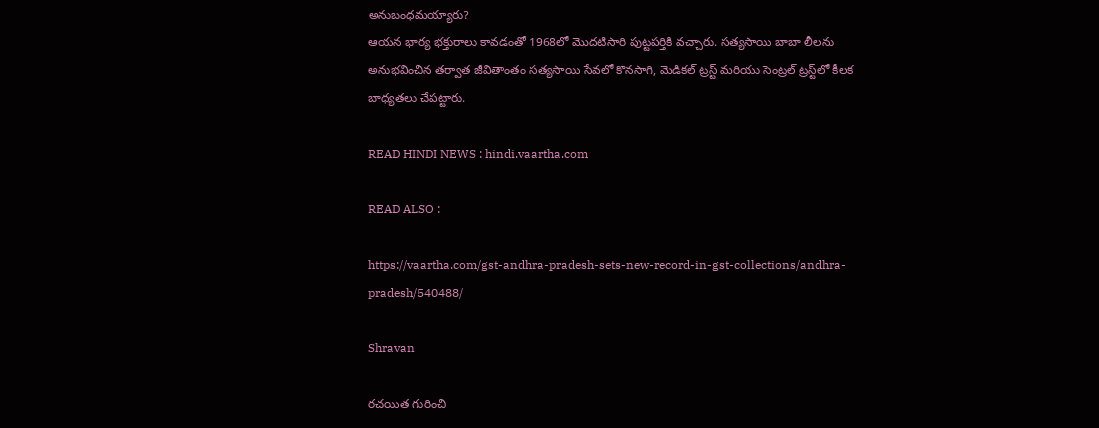అనుబంధమయ్యారు?
ఆయన భార్య భక్తురాలు కావడంతో 1968లో మొదటిసారి పుట్టపర్తికి వచ్చారు. సత్యసాయి బాబా లీలను అనుభవించిన తర్వాత జీవితాంతం సత్యసాయి సేవలో కొనసాగి, మెడికల్ ట్రస్ట్ మరియు సెంట్రల్ ట్రస్ట్‌లో కీలక బాధ్యతలు చేపట్టారు.

READ HINDI NEWS : hindi.vaartha.com

READ ALSO :

https://vaartha.com/gst-andhra-pradesh-sets-new-record-in-gst-collections/andhra-pradesh/540488/

Shravan

రచయిత గురించి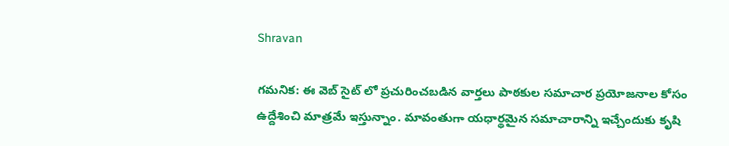Shravan

గమనిక: ఈ వెబ్ సైట్ లో ప్రచురించబడిన వార్తలు పాఠకుల సమాచార ప్రయోజనాల కోసం ఉద్దేశించి మాత్రమే ఇస్తున్నాం. మావంతుగా యధార్థమైన సమాచారాన్ని ఇచ్చేందుకు కృషి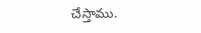చేస్తాము.